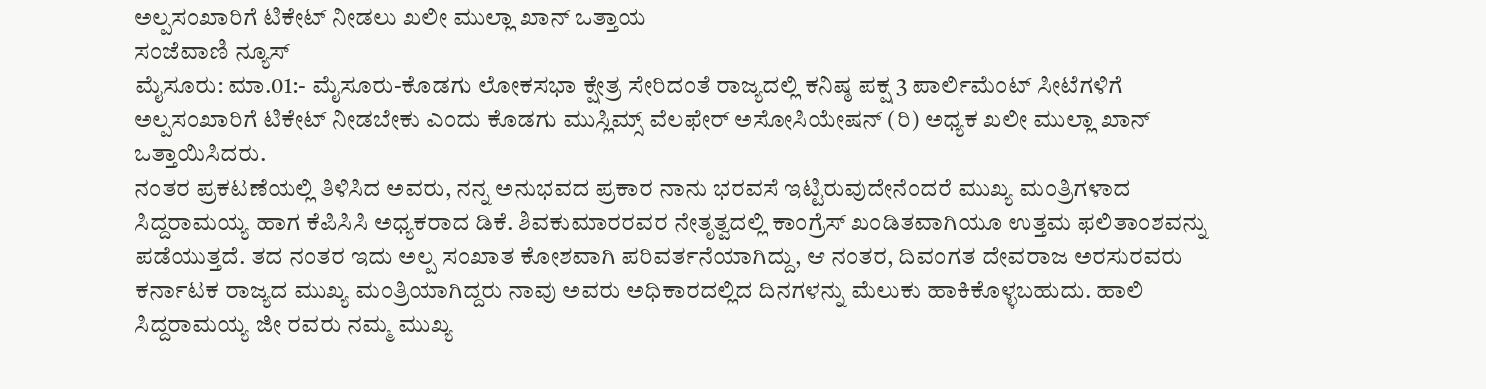ಅಲ್ಪಸಂಖಾರಿಗೆ ಟಿಕೇಟ್ ನೀಡಲು ಖಲೀ ಮುಲ್ಲಾ ಖಾನ್ ಒತ್ತಾಯ
ಸಂಜೆವಾಣಿ ನ್ಯೂಸ್
ಮೈಸೂರು: ಮಾ.01:- ಮೈಸೂರು-ಕೊಡಗು ಲೋಕಸಭಾ ಕ್ಷೇತ್ರ ಸೇರಿದಂತೆ ರಾಜ್ಯದಲ್ಲಿ ಕನಿಷ್ಠ ಪಕ್ಷ 3 ಪಾರ್ಲಿಮೆಂಟ್ ಸೀಟೆಗಳಿಗೆ ಅಲ್ಪಸಂಖಾರಿಗೆ ಟಿಕೇಟ್ ನೀಡಬೇಕು ಎಂದು ಕೊಡಗು ಮುಸ್ಲಿಮ್ಸ್ ವೆಲಫೇರ್ ಅಸೋಸಿಯೇಷನ್ (ರಿ) ಅಧ್ಯಕ ಖಲೀ ಮುಲ್ಲಾ ಖಾನ್ ಒತ್ತಾಯಿಸಿದರು.
ನಂತರ ಪ್ರಕಟಣೆಯಲ್ಲಿ ತಿಳಿಸಿದ ಅವರು, ನನ್ನ ಅನುಭವದ ಪ್ರಕಾರ ನಾನು ಭರವಸೆ ಇಟ್ಟಿರುವುದೇನೆಂದರೆ ಮುಖ್ಯ ಮಂತ್ರಿಗಳಾದ ಸಿದ್ದರಾಮಯ್ಯ ಹಾಗ ಕೆಪಿಸಿಸಿ ಅಧ್ಯಕರಾದ ಡಿಕೆ. ಶಿವಕುಮಾರರವರ ನೇತೃತ್ವದಲ್ಲಿ ಕಾಂಗ್ರೆಸ್ ಖಂಡಿತವಾಗಿಯೂ ಉತ್ತಮ ಫಲಿತಾಂಶವನ್ನು ಪಡೆಯುತ್ತದೆ. ತದ ನಂತರ ಇದು ಅಲ್ಪ ಸಂಖಾತ ಕೋಶವಾಗಿ ಪರಿವರ್ತನೆಯಾಗಿದ್ದು, ಆ ನಂತರ, ದಿವಂಗತ ದೇವರಾಜ ಅರಸುರವರು ಕರ್ನಾಟಕ ರಾಜ್ಯದ ಮುಖ್ಯ ಮಂತ್ರಿಯಾಗಿದ್ದರು ನಾವು ಅವರು ಅಧಿಕಾರದಲ್ಲಿದ ದಿನಗಳನ್ನು ಮೆಲುಕು ಹಾಕಿಕೊಳ್ಳಬಹುದು. ಹಾಲಿ ಸಿದ್ದರಾಮಯ್ಯ ಜೀ ರವರು ನಮ್ಮ ಮುಖ್ಯ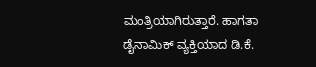ಮಂತ್ರಿಯಾಗಿರುತ್ತಾರೆ. ಹಾಗತಾ ಡೈನಾಮಿಕ್ ವ್ಯಕ್ತಿಯಾದ ಡಿ.ಕೆ.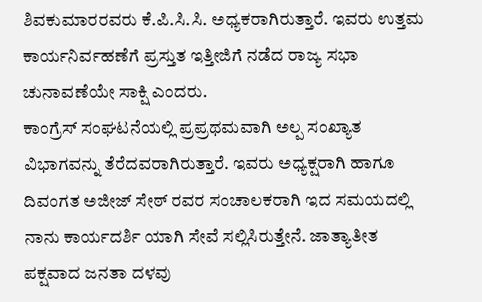ಶಿವಕುಮಾರರವರು ಕೆ.ಪಿ.ಸಿ.ಸಿ. ಅಧ್ಯಕರಾಗಿರುತ್ತಾರೆ. ಇವರು ಉತ್ತಮ ಕಾರ್ಯನಿರ್ವಹಣೆಗೆ ಪ್ರಸ್ತುತ ಇತ್ತೀಜಿಗೆ ನಡೆದ ರಾಜ್ಯ ಸಭಾ ಚುನಾವಣೆಯೇ ಸಾಕ್ಷಿ ಎಂದರು.
ಕಾಂಗ್ರೆಸ್ ಸಂಘಟನೆಯಲ್ಲಿ ಪ್ರಪ್ರಥಮವಾಗಿ ಅಲ್ಪ ಸಂಖ್ಯಾತ ವಿಭಾಗವನ್ನು ತೆರೆದವರಾಗಿರುತ್ತಾರೆ. ಇವರು ಅಧ್ಯಕ್ಷರಾಗಿ ಹಾಗೂ ದಿವಂಗತ ಅಜೀಜ್ ಸೇಠ್ ರವರ ಸಂಚಾಲಕರಾಗಿ ಇದ ಸಮಯದಲ್ಲಿ ನಾನು ಕಾರ್ಯದರ್ಶಿ ಯಾಗಿ ಸೇವೆ ಸಲ್ಲಿಸಿರುತ್ತೇನೆ. ಜಾತ್ಯಾತೀತ ಪಕ್ಷವಾದ ಜನತಾ ದಳವು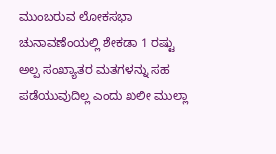ಮುಂಬರುವ ಲೋಕಸಭಾ ಚುನಾವಣೆಂಯಲ್ಲಿ ಶೇಕಡಾ 1 ರಷ್ಟು ಅಲ್ಪ ಸಂಖ್ಯಾತರ ಮತಗಳನ್ನು ಸಹ ಪಡೆಯುವುದಿಲ್ಲ ಎಂದು ಖಲೀ ಮುಲ್ಲಾ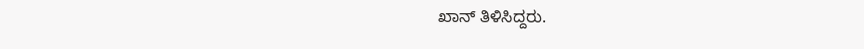ಖಾನ್ ತಿಳಿಸಿದ್ದರು.